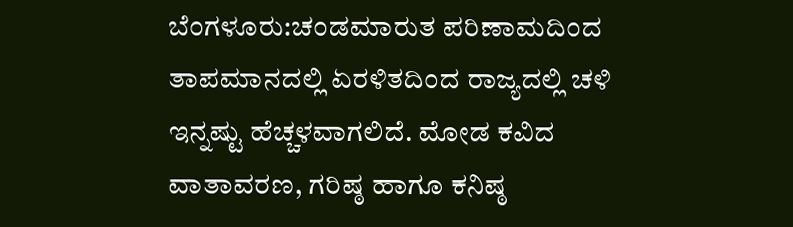ಬೆಂಗಳೂರು:ಚಂಡಮಾರುತ ಪರಿಣಾಮದಿಂದ ತಾಪಮಾನದಲ್ಲಿ ಏರಳಿತದಿಂದ ರಾಜ್ಯದಲ್ಲಿ ಚಳಿ ಇನ್ನಷ್ಟು ಹೆಚ್ಚಳವಾಗಲಿದೆ. ಮೋಡ ಕವಿದ ವಾತಾವರಣ, ಗರಿಷ್ಠ ಹಾಗೂ ಕನಿಷ್ಠ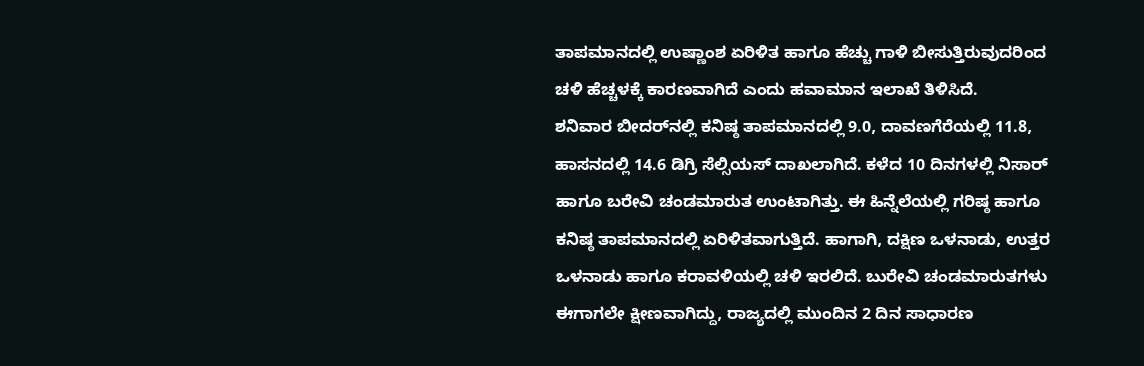ತಾಪಮಾನದಲ್ಲಿ ಉಷ್ಣಾಂಶ ಏರಿಳಿತ ಹಾಗೂ ಹೆಚ್ಚು ಗಾಳಿ ಬೀಸುತ್ತಿರುವುದರಿಂದ ಚಳಿ ಹೆಚ್ಚಳಕ್ಕೆ ಕಾರಣವಾಗಿದೆ ಎಂದು ಹವಾಮಾನ ಇಲಾಖೆ ತಿಳಿಸಿದೆ.
ಶನಿವಾರ ಬೀದರ್‌ನಲ್ಲಿ ಕನಿಷ್ಠ ತಾಪಮಾನದಲ್ಲಿ 9.0, ದಾವಣಗೆರೆಯಲ್ಲಿ 11.8, ಹಾಸನದಲ್ಲಿ 14.6 ಡಿಗ್ರಿ ಸೆಲ್ಸಿಯಸ್ ದಾಖಲಾಗಿದೆ. ಕಳೆದ 10 ದಿನಗಳಲ್ಲಿ ನಿಸಾರ್ ಹಾಗೂ ಬರೇವಿ ಚಂಡಮಾರುತ ಉಂಟಾಗಿತ್ತು. ಈ ಹಿನ್ನೆಲೆಯಲ್ಲಿ ಗರಿಷ್ಠ ಹಾಗೂ ಕನಿಷ್ಠ ತಾಪಮಾನದಲ್ಲಿ ಏರಿಳಿತವಾಗುತ್ತಿದೆ. ಹಾಗಾಗಿ, ದಕ್ಷಿಣ ಒಳನಾಡು, ಉತ್ತರ ಒಳನಾಡು ಹಾಗೂ ಕರಾವಳಿಯಲ್ಲಿ ಚಳಿ ಇರಲಿದೆ. ಬುರೇವಿ ಚಂಡಮಾರುತಗಳು ಈಗಾಗಲೇ ಕ್ಷೀಣವಾಗಿದ್ದು, ರಾಜ್ಯದಲ್ಲಿ ಮುಂದಿನ 2 ದಿನ ಸಾಧಾರಣ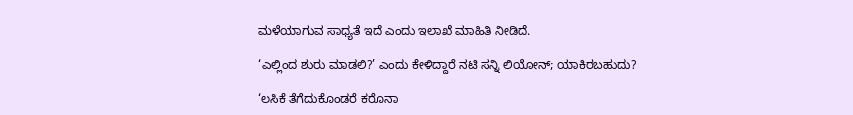ಮಳೆಯಾಗುವ ಸಾಧ್ಯತೆ ಇದೆ ಎಂದು ಇಲಾಖೆ ಮಾಹಿತಿ ನೀಡಿದೆ.

‘ಎಲ್ಲಿಂದ ಶುರು ಮಾಡಲಿ?’ ಎಂದು ಕೇಳಿದ್ದಾರೆ ನಟಿ ಸನ್ನಿ ಲಿಯೋನ್; ಯಾಕಿರಬಹುದು?

‘ಲಸಿಕೆ ತೆಗೆದುಕೊಂಡರೆ ಕರೊನಾ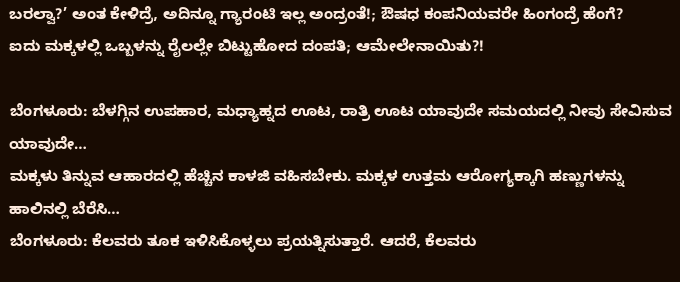ಬರಲ್ವಾ?’ ಅಂತ ಕೇಳಿದ್ರೆ, ಅದಿನ್ನೂ ಗ್ಯಾರಂಟಿ ಇಲ್ಲ ಅಂದ್ರಂತೆ!; ಔಷಧ ಕಂಪನಿಯವರೇ ಹಿಂಗಂದ್ರೆ ಹೆಂಗೆ?
ಐದು ಮಕ್ಕಳಲ್ಲಿ ಒಬ್ಬಳನ್ನು ರೈಲಲ್ಲೇ ಬಿಟ್ಟುಹೋದ ದಂಪತಿ; ಆಮೇಲೇನಾಯಿತು?!

ಬೆಂಗಳೂರು: ಬೆಳಗ್ಗಿನ ಉಪಹಾರ, ಮಧ್ಯಾಹ್ನದ ಊಟ, ರಾತ್ರಿ ಊಟ ಯಾವುದೇ ಸಮಯದಲ್ಲಿ ನೀವು ಸೇವಿಸುವ ಯಾವುದೇ…
ಮಕ್ಕಳು ತಿನ್ನುವ ಆಹಾರದಲ್ಲಿ ಹೆಚ್ಚಿನ ಕಾಳಜಿ ವಹಿಸಬೇಕು. ಮಕ್ಕಳ ಉತ್ತಮ ಆರೋಗ್ಯಕ್ಕಾಗಿ ಹಣ್ಣುಗಳನ್ನು ಹಾಲಿನಲ್ಲಿ ಬೆರೆಸಿ…
ಬೆಂಗಳೂರು: ಕೆಲವರು ತೂಕ ಇಳಿಸಿಕೊಳ್ಳಲು ಪ್ರಯತ್ನಿಸುತ್ತಾರೆ. ಆದರೆ, ಕೆಲವರು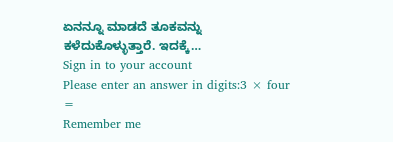ಏನನ್ನೂ ಮಾಡದೆ ತೂಕವನ್ನು ಕಳೆದುಕೊಳ್ಳುತ್ತಾರೆ. ಇದಕ್ಕೆ…
Sign in to your account
Please enter an answer in digits:3 × four =
Remember me